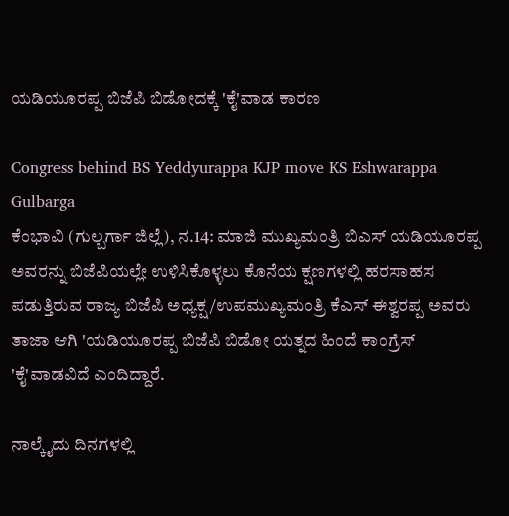ಯಡಿಯೂರಪ್ಪ ಬಿಜೆಪಿ ಬಿಡೋದಕ್ಕೆ 'ಕೈ'ವಾಡ ಕಾರಣ

Congress behind BS Yeddyurappa KJP move KS Eshwarappa Gulbarga
ಕೆಂಭಾವಿ (ಗುಲ್ಬರ್ಗಾ ಜಿಲ್ಲೆ), ನ.14: ಮಾಜಿ ಮುಖ್ಯಮಂತ್ರಿ ಬಿಎಸ್ ಯಡಿಯೂರಪ್ಪ ಅವರನ್ನು ಬಿಜೆಪಿಯಲ್ಲೇ ಉಳಿಸಿಕೊಳ್ಳಲು ಕೊನೆಯ ಕ್ಷಣಗಳಲ್ಲಿ ಹರಸಾಹಸ ಪಡುತ್ತಿರುವ ರಾಜ್ಯ ಬಿಜೆಪಿ ಅಧ್ಯಕ್ಷ/ಉಪಮುಖ್ಯಮಂತ್ರಿ ಕೆಎಸ್ ಈಶ್ವರಪ್ಪ ಅವರು ತಾಜಾ ಆಗಿ 'ಯಡಿಯೂರಪ್ಪ ಬಿಜೆಪಿ ಬಿಡೋ ಯತ್ನದ ಹಿಂದೆ ಕಾಂಗ್ರೆಸ್ 'ಕೈ'ವಾಡವಿದೆ ಎಂದಿದ್ದಾರೆ.

ನಾಲ್ಕೈದು ದಿನಗಳಲ್ಲಿ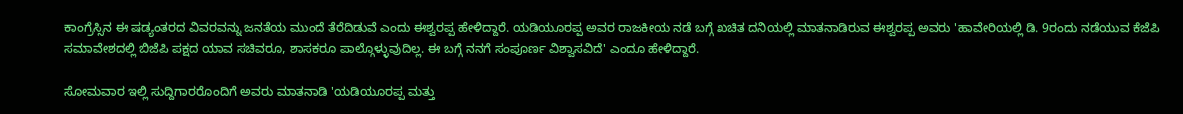ಕಾಂಗ್ರೆಸ್ಸಿನ ಈ ಷಡ್ಯಂತರದ ವಿವರವನ್ನು ಜನತೆಯ ಮುಂದೆ ತೆರೆದಿಡುವೆ ಎಂದು ಈಶ್ವರಪ್ಪ ಹೇಳಿದ್ದಾರೆ. ಯಡಿಯೂರಪ್ಪ ಅವರ ರಾಜಕೀಯ ನಡೆ ಬಗ್ಗೆ ಖಚಿತ ದನಿಯಲ್ಲಿ ಮಾತನಾಡಿರುವ ಈಶ್ವರಪ್ಪ ಅವರು 'ಹಾವೇರಿಯಲ್ಲಿ ಡಿ. 9ರಂದು ನಡೆಯುವ ಕೆಜೆಪಿ ಸಮಾವೇಶದಲ್ಲಿ ಬಿಜೆಪಿ ಪಕ್ಷದ ಯಾವ ಸಚಿವರೂ, ಶಾಸಕರೂ ಪಾಲ್ಗೊಳ್ಳುವುದಿಲ್ಲ. ಈ ಬಗ್ಗೆ ನನಗೆ ಸಂಪೂರ್ಣ ವಿಶ್ವಾಸವಿದೆ' ಎಂದೂ ಹೇಳಿದ್ದಾರೆ.

ಸೋಮವಾರ ಇಲ್ಲಿ ಸುದ್ದಿಗಾರರೊಂದಿಗೆ ಅವರು ಮಾತನಾಡಿ 'ಯಡಿಯೂರಪ್ಪ ಮತ್ತು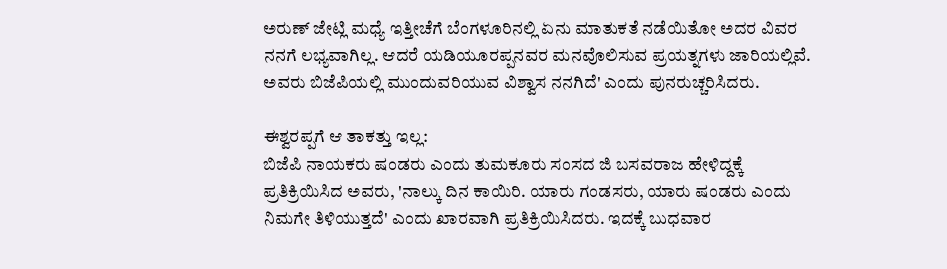ಅರುಣ್ ಜೇಟ್ಲಿ ಮಧ್ಯೆ ಇತ್ತೀಚೆಗೆ ಬೆಂಗಳೂರಿನಲ್ಲಿ ಏನು ಮಾತುಕತೆ ನಡೆಯಿತೋ ಅದರ ವಿವರ ನನಗೆ ಲಭ್ಯವಾಗಿಲ್ಲ. ಆದರೆ ಯಡಿಯೂರಪ್ಪನವರ ಮನವೊಲಿಸುವ ಪ್ರಯತ್ನಗಳು ಜಾರಿಯಲ್ಲಿವೆ. ಅವರು ಬಿಜೆಪಿಯಲ್ಲಿ ಮುಂದುವರಿಯುವ ವಿಶ್ವಾಸ ನನಗಿದೆ' ಎಂದು ಪುನರುಚ್ಚರಿಸಿದರು.

ಈಶ್ವರಪ್ಪಗೆ ಆ ತಾಕತ್ತು ಇಲ್ಲ:
ಬಿಜೆಪಿ ನಾಯಕರು ಷಂಡರು ಎಂದು ತುಮಕೂರು ಸಂಸದ ಜಿ ಬಸವರಾಜ ಹೇಳಿದ್ದಕ್ಕೆ ಪ್ರತಿಕ್ರಿಯಿಸಿದ ಅವರು, 'ನಾಲ್ಕು ದಿನ ಕಾಯಿರಿ. ಯಾರು ಗಂಡಸರು, ಯಾರು ಷಂಡರು ಎಂದು ನಿಮಗೇ ತಿಳಿಯುತ್ತದೆ' ಎಂದು ಖಾರವಾಗಿ ಪ್ರತಿಕ್ರಿಯಿಸಿದರು. ಇದಕ್ಕೆ ಬುಧವಾರ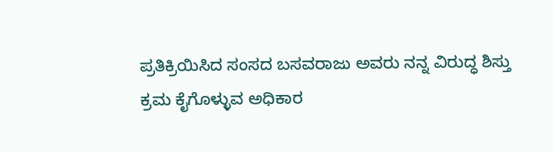ಪ್ರತಿಕ್ರಿಯಿಸಿದ ಸಂಸದ ಬಸವರಾಜು ಅವರು ನನ್ನ ವಿರುದ್ಧ ಶಿಸ್ತು ಕ್ರಮ ಕೈಗೊಳ್ಳುವ ಅಧಿಕಾರ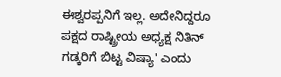ಈಶ್ವರಪ್ಪನಿಗೆ ಇಲ್ಲ. ಅದೇನಿದ್ದರೂ ಪಕ್ಷದ ರಾಷ್ಟ್ರೀಯ ಅಧ್ಯಕ್ಷ ನಿತಿನ್ ಗಡ್ಕರಿಗೆ ಬಿಟ್ಟ ವಿಷ್ಯಾ' ಎಂದು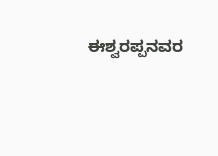ಈಶ್ವರಪ್ಪನವರ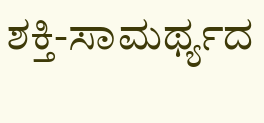ಶಕ್ತಿ-ಸಾಮರ್ಥ್ಯದ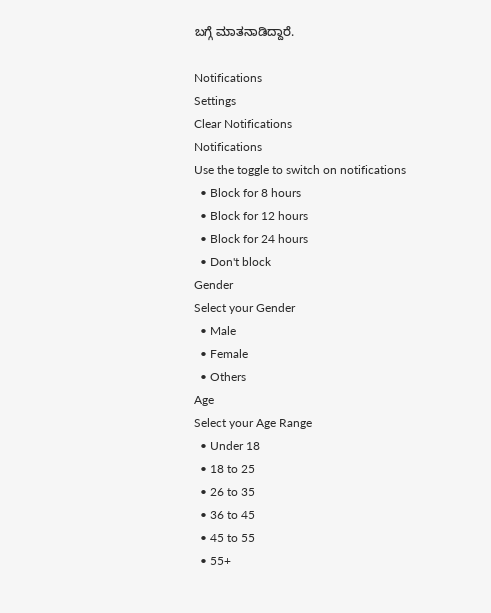ಬಗ್ಗೆ ಮಾತನಾಡಿದ್ದಾರೆ.

Notifications
Settings
Clear Notifications
Notifications
Use the toggle to switch on notifications
  • Block for 8 hours
  • Block for 12 hours
  • Block for 24 hours
  • Don't block
Gender
Select your Gender
  • Male
  • Female
  • Others
Age
Select your Age Range
  • Under 18
  • 18 to 25
  • 26 to 35
  • 36 to 45
  • 45 to 55
  • 55+